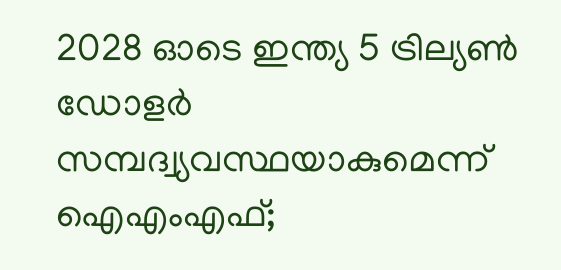2028 ഓടെ ഇന്ത്യ 5 ട്രില്യണ്‍ ഡോളര്‍ സമ്പദ്വ്യവസ്ഥയാകുമെന്ന് ഐഎംഎഫ്;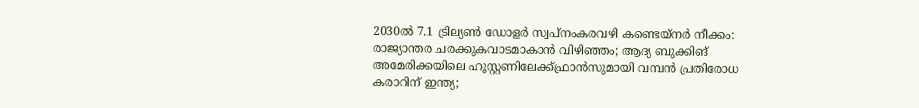2030ല്‍ 7.1 ട്രില്യണ്‍ ഡോളര്‍ സ്വപ്നംകരവഴി കണ്ടെയ്നർ നീക്കം: രാജ്യാന്തര ചരക്കുകവാടമാകാൻ വിഴിഞ്ഞം; ആദ്യ ബുക്കിങ് അമേരിക്കയിലെ ഹൂസ്റ്റണിലേക്ക്ഫ്രാൻസുമായി വമ്പന്‍ പ്രതിരോധ കരാറിന് ഇന്ത്യ;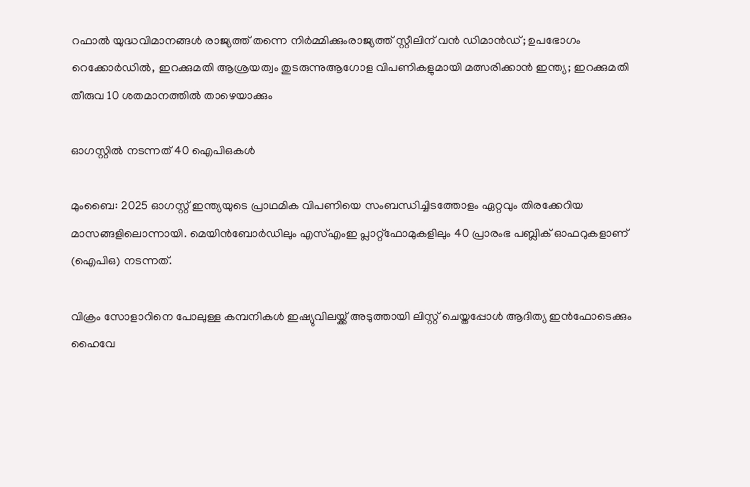റഫാല്‍ യുദ്ധവിമാനങ്ങള്‍ രാജ്യത്ത് തന്നെ നിര്‍മ്മിക്കുംരാജ്യത്ത് സ്റ്റീലിന് വൻ ഡിമാൻഡ്; ഉപഭോഗം റെക്കോർഡിൽ, ഇറക്കുമതി ആശ്രയത്വം തുടരുന്നുആഗോള വിപണികളുമായി മത്സരിക്കാൻ ഇന്ത്യ; ഇറക്കുമതി തീരുവ 10 ശതമാനത്തിൽ താഴെയാക്കും

ഓഗസ്റ്റില്‍ നടന്നത് 40 ഐപിഒകള്‍

മുംബൈ: 2025 ഓഗസ്റ്റ് ഇന്ത്യയുടെ പ്രാഥമിക വിപണിയെ സംബന്ധിച്ചിടത്തോളം ഏറ്റവും തിരക്കേറിയ മാസങ്ങളിലൊന്നായി. മെയിന്‍ബോര്‍ഡിലും എസ്എംഇ പ്ലാറ്റ്ഫോമുകളിലും 40 പ്രാരംഭ പബ്ലിക് ഓഫറുകളാണ് (ഐപിഒ) നടന്നത്.

വിക്രം സോളാറിനെ പോലുള്ള കമ്പനികള്‍ ഇഷ്യുവിലയ്ക്ക് അടുത്തായി ലിസ്റ്റ് ചെയ്തപ്പോള്‍ ആദിത്യ ഇന്‍ഫോടെക്കും ഹൈവേ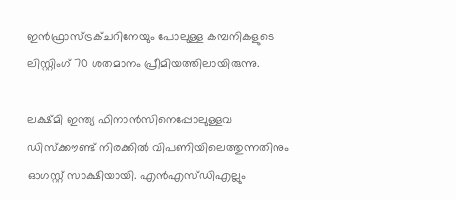ഇന്‍ഫ്രാസ്ട്രക്ചറിനേയും പോലുള്ള കമ്പനികളുടെ ലിസ്റ്റിംഗ് 70 ശതമാനം പ്രീമിയത്തിലായിരുന്നു.

ലക്ഷ്മി ഇന്ത്യ ഫിനാന്‍സിനെപ്പോലുള്ളവ ഡിസ്‌ക്കൗണ്ട് നിരക്കില്‍ വിപണിയിലെത്തുന്നതിനും ഓഗസ്റ്റ് സാക്ഷിയായി. എന്‍എസ്ഡിഎല്ലും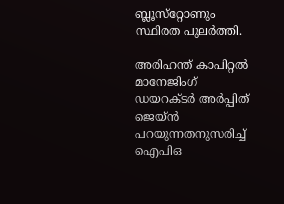ബ്ലൂസ്‌റ്റോണും സ്ഥിരത പുലര്‍ത്തി.

അരിഹന്ത് കാപിറ്റല്‍ മാനേജിംഗ് ഡയറക്ടര്‍ അര്‍പ്പിത് ജെയ്ന്‍ പറയുന്നതനുസരിച്ച് ഐപിഒ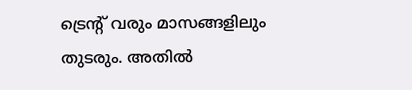ട്രെന്റ് വരും മാസങ്ങളിലും തുടരും. അതില്‍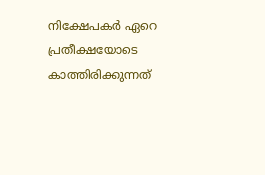നിക്ഷേപകര്‍ ഏറെ പ്രതീക്ഷയോടെ കാത്തിരിക്കുന്നത്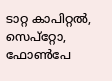ടാറ്റ കാപിറ്റല്‍, സെപ്‌റ്റോ, ഫോണ്‍പേ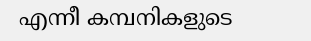എന്നീ കമ്പനികളുടെ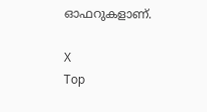ഓഫറുകളാണ്.

X
Top